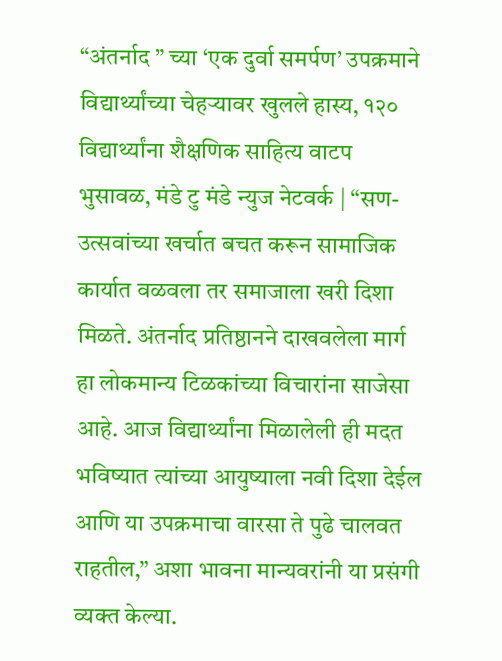“अंतर्नाद ” च्या ‘एक दुर्वा समर्पण’ उपक्रमाने विद्यार्थ्यांच्या चेहऱ्यावर खुलले हास्य, १२० विद्यार्थ्यांना शैक्षणिक साहित्य वाटप
भुसावळ, मंडे टु मंडे न्युज नेटवर्क | “सण-उत्सवांच्या खर्चात बचत करून सामाजिक कार्यात वळवला तर समाजाला खरी दिशा मिळते. अंतर्नाद प्रतिष्ठानने दाखवलेला मार्ग हा लोकमान्य टिळकांच्या विचारांना साजेसा आहे. आज विद्यार्थ्यांना मिळालेली ही मदत भविष्यात त्यांच्या आयुष्याला नवी दिशा देईल आणि या उपक्रमाचा वारसा ते पुढे चालवत राहतील,” अशा भावना मान्यवरांनी या प्रसंगी व्यक्त केल्या.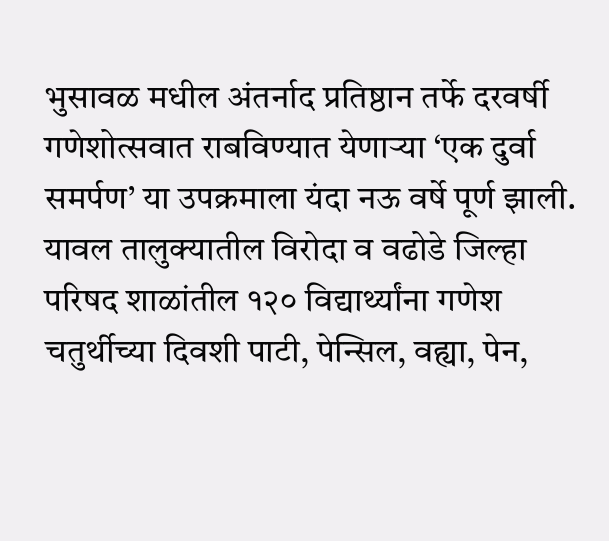भुसावळ मधील अंतर्नाद प्रतिष्ठान तर्फे दरवर्षी गणेशोत्सवात राबविण्यात येणाऱ्या ‘एक दुर्वा समर्पण’ या उपक्रमाला यंदा नऊ वर्षे पूर्ण झाली. यावल तालुक्यातील विरोदा व वढोडे जिल्हा परिषद शाळांतील १२० विद्यार्थ्यांना गणेश चतुर्थीच्या दिवशी पाटी, पेन्सिल, वह्या, पेन,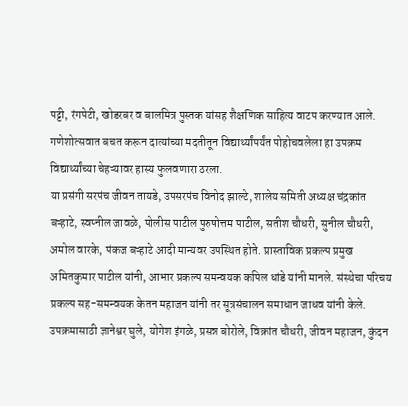पट्टी, रंगपेटी, खोडरबर व बालमित्र पुस्तक यांसह शैक्षणिक साहित्य वाटप करण्यात आले. गणेशोत्सवात बचत करून दात्यांच्या मदतीतून विद्यार्थ्यांपर्यंत पोहोचवलेला हा उपक्रम विद्यार्थ्यांच्या चेहऱ्यावर हास्य फुलवणारा ठरला.
या प्रसंगी सरपंच जीवन तायडे, उपसरपंच विनोद झाल्टे, शालेय समिती अध्यक्ष चंद्रकांत बऱ्हाटे, स्वप्नील जावळे, पोलीस पाटील पुरुषोत्तम पाटील, सतीश चौधरी, सुनील चौधरी, अमोल वारके, पंकज बऱ्हाटे आदी मान्यवर उपस्थित होते. प्रास्ताविक प्रकल्प प्रमुख अमितकुमार पाटील यांनी, आभार प्रकल्प समन्वयक कपिल धांडे यांनी मानले. संस्थेचा परिचय प्रकल्प सह-समन्वयक केतन महाजन यांनी तर सूत्रसंचालन समाधान जाधव यांनी केले.
उपक्रमासाठी ज्ञानेश्वर घुले, योगेश इंगळे, प्रसन्न बोरोले, विक्रांत चौधरी, जीवन महाजन, कुंदन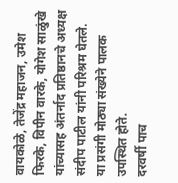वायकोळे, तेजेंद्र महाजन, उमेश फिरके, विपीन वारके, योगेश साळुंखे यांच्यासह अंतर्नाद प्रतिष्ठानचे अध्यक्ष संदीप पाटील यांनी परिश्रम घेतले. या प्रसंगी मोठ्या संख्येने पालक उपस्थित होते.
दरवर्षी पाच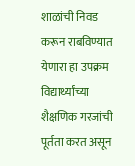शाळांची निवड करून राबविण्यात येणारा हा उपक्रम विद्यार्थ्यांच्या शैक्षणिक गरजांची पूर्तता करत असून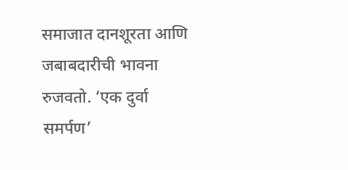समाजात दानशूरता आणि जबाबदारीची भावना रुजवतो. ‘एक दुर्वा समर्पण’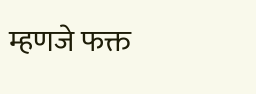म्हणजे फक्त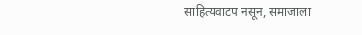साहित्यवाटप नसून, समाजाला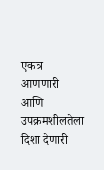एकत्र आणणारी आणि उपक्रमशीलतेला दिशा देणारी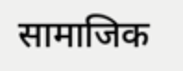सामाजिक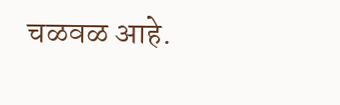चळवळ आहे.